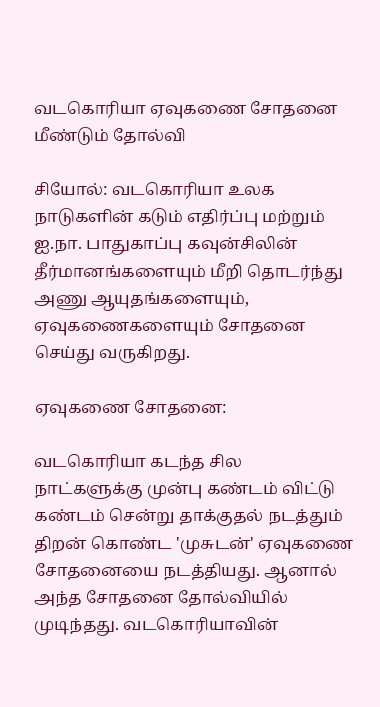வடகொரியா ஏவுகணை சோதனை மீண்டும் தோல்வி

சியோல்: வடகொரியா உலக நாடுகளின் கடும் எதிர்ப்பு மற்றும் ஐ.நா. பாதுகாப்பு கவுன்சிலின் தீர்மானங்களையும் மீறி தொடர்ந்து அணு ஆயுதங்களையும், ஏவுகணைகளையும் சோதனை செய்து வருகிறது.

ஏவுகணை சோதனை:

வடகொரியா கடந்த சில நாட்களுக்கு முன்பு கண்டம் விட்டு கண்டம் சென்று தாக்குதல் நடத்தும் திறன் கொண்ட 'முசுடன்' ஏவுகணை சோதனையை நடத்தியது. ஆனால் அந்த சோதனை தோல்வியில் முடிந்தது. வடகொரியாவின்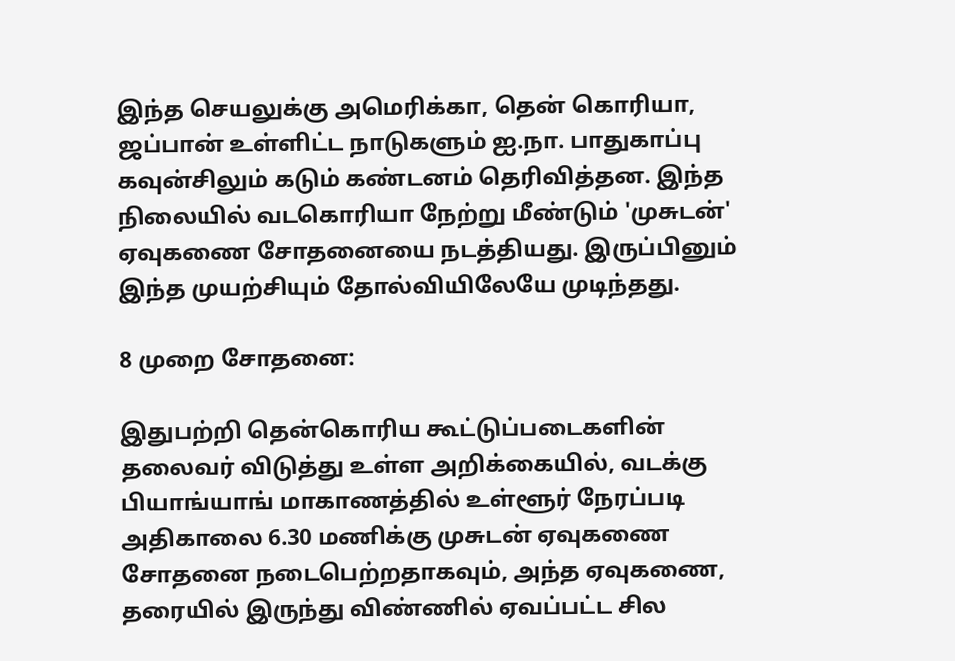இந்த செயலுக்கு அமெரிக்கா, தென் கொரியா, ஜப்பான் உள்ளிட்ட நாடுகளும் ஐ.நா. பாதுகாப்பு கவுன்சிலும் கடும் கண்டனம் தெரிவித்தன. இந்த நிலையில் வடகொரியா நேற்று மீண்டும் 'முசுடன்' ஏவுகணை சோதனையை நடத்தியது. இருப்பினும் இந்த முயற்சியும் தோல்வியிலேயே முடிந்தது.

8 முறை சோதனை:

இதுபற்றி தென்கொரிய கூட்டுப்படைகளின் தலைவர் விடுத்து உள்ள அறிக்கையில், வடக்கு பியாங்யாங் மாகாணத்தில் உள்ளூர் நேரப்படி அதிகாலை 6.30 மணிக்கு முசுடன் ஏவுகணை சோதனை நடைபெற்றதாகவும், அந்த ஏவுகணை, தரையில் இருந்து விண்ணில் ஏவப்பட்ட சில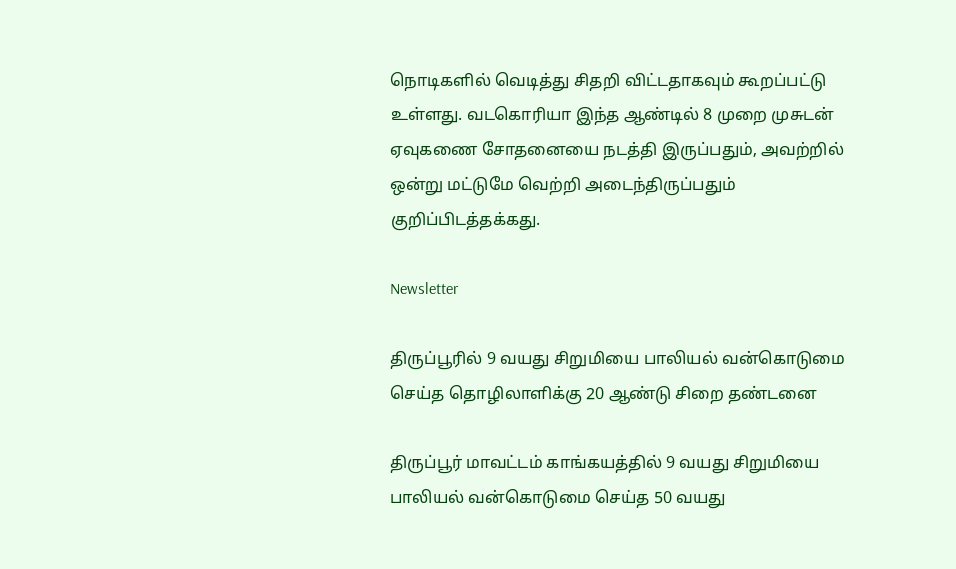நொடிகளில் வெடித்து சிதறி விட்டதாகவும் கூறப்பட்டு உள்ளது. வடகொரியா இந்த ஆண்டில் 8 முறை முசுடன் ஏவுகணை சோதனையை நடத்தி இருப்பதும், அவற்றில் ஒன்று மட்டுமே வெற்றி அடைந்திருப்பதும் குறிப்பிடத்தக்கது.

Newsletter

திருப்பூரில் 9 வயது சிறுமியை பாலியல் வன்கொடுமை செய்த தொழிலாளிக்கு 20 ஆண்டு சிறை தண்டனை

திருப்பூர் மாவட்டம் காங்கயத்தில் 9 வயது சிறுமியை பாலியல் வன்கொடுமை செய்த 50 வயது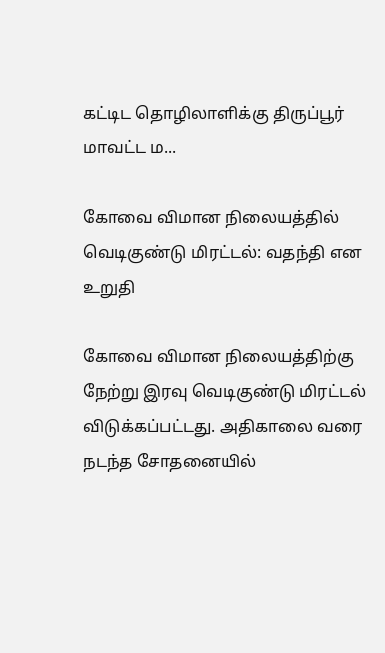கட்டிட தொழிலாளிக்கு திருப்பூர் மாவட்ட ம...

கோவை விமான நிலையத்தில் வெடிகுண்டு மிரட்டல்: வதந்தி என உறுதி

கோவை விமான நிலையத்திற்கு நேற்று இரவு வெடிகுண்டு மிரட்டல் விடுக்கப்பட்டது. அதிகாலை வரை நடந்த சோதனையில்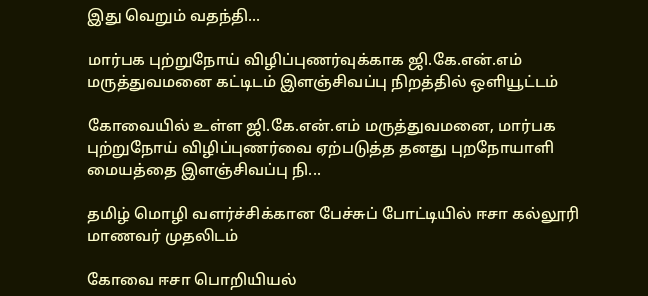இது வெறும் வதந்தி...

மார்பக புற்றுநோய் விழிப்புணர்வுக்காக ஜி.கே.என்.எம் மருத்துவமனை கட்டிடம் இளஞ்சிவப்பு நிறத்தில் ஒளியூட்டம்

கோவையில் உள்ள ஜி.கே.என்.எம் மருத்துவமனை, மார்பக புற்றுநோய் விழிப்புணர்வை ஏற்படுத்த தனது புறநோயாளி மையத்தை இளஞ்சிவப்பு நி...

தமிழ் மொழி வளர்ச்சிக்கான பேச்சுப் போட்டியில் ஈசா கல்லூரி மாணவர் முதலிடம்

கோவை ஈசா பொறியியல்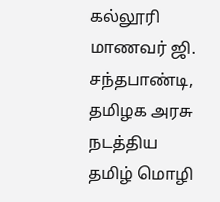கல்லூரி மாணவர் ஜி. சந்தபாண்டி, தமிழக அரசு நடத்திய தமிழ் மொழி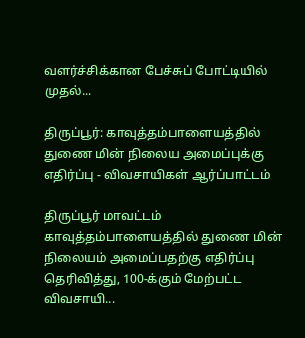வளர்ச்சிக்கான பேச்சுப் போட்டியில் முதல்...

திருப்பூர்: காவுத்தம்பாளையத்தில் துணை மின் நிலைய அமைப்புக்கு எதிர்ப்பு - விவசாயிகள் ஆர்ப்பாட்டம்

திருப்பூர் மாவட்டம் காவுத்தம்பாளையத்தில் துணை மின் நிலையம் அமைப்பதற்கு எதிர்ப்பு தெரிவித்து, 100-க்கும் மேற்பட்ட விவசாயி...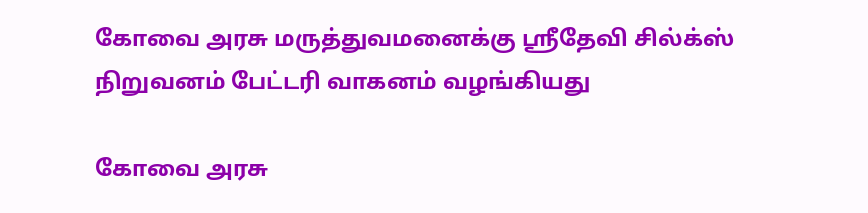கோவை அரசு மருத்துவமனைக்கு ஸ்ரீதேவி சில்க்ஸ் நிறுவனம் பேட்டரி வாகனம் வழங்கியது

கோவை அரசு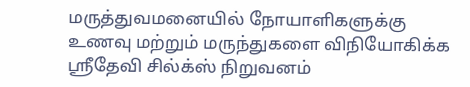மருத்துவமனையில் நோயாளிகளுக்கு உணவு மற்றும் மருந்துகளை விநியோகிக்க ஸ்ரீதேவி சில்க்ஸ் நிறுவனம்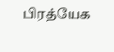பிரத்யேக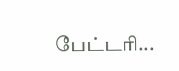பேட்டரி...